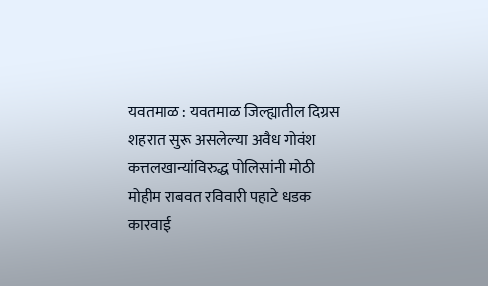यवतमाळ : यवतमाळ जिल्ह्यातील दिग्रस शहरात सुरू असलेल्या अवैध गोवंश कत्तलखान्यांविरुद्ध पोलिसांनी मोठी मोहीम राबवत रविवारी पहाटे धडक कारवाई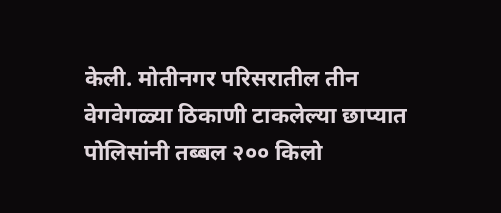केली. मोतीनगर परिसरातील तीन वेगवेगळ्या ठिकाणी टाकलेल्या छाप्यात पोलिसांनी तब्बल २०० किलो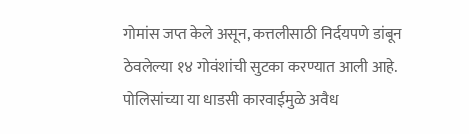गोमांस जप्त केले असून, कत्तलीसाठी निर्दयपणे डांबून ठेवलेल्या १४ गोवंशांची सुटका करण्यात आली आहे. पोलिसांच्या या धाडसी कारवाईमुळे अवैध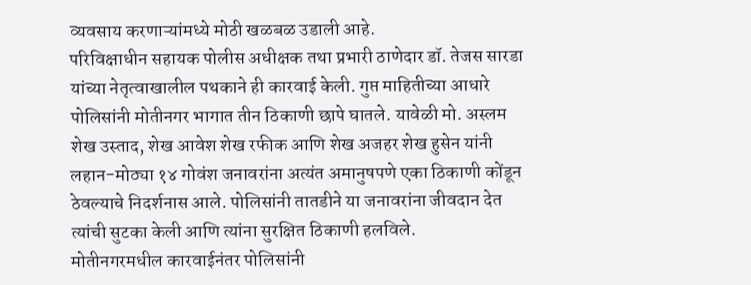व्यवसाय करणाऱ्यांमध्ये मोठी खळबळ उडाली आहे.
परिविक्षाधीन सहायक पोलीस अधीक्षक तथा प्रभारी ठाणेदार डॉ. तेजस सारडा यांच्या नेतृत्वाखालील पथकाने ही कारवाई केली. गुप्त माहितीच्या आधारे पोलिसांनी मोतीनगर भागात तीन ठिकाणी छापे घातले. यावेळी मो. अस्लम शेख उस्ताद, शेख आवेश शेख रफीक आणि शेख अजहर शेख हुसेन यांनी लहान-मोठ्या १४ गोवंश जनावरांना अत्यंत अमानुषपणे एका ठिकाणी कोंडून ठेवल्याचे निदर्शनास आले. पोलिसांनी तातडीने या जनावरांना जीवदान देत त्यांची सुटका केली आणि त्यांना सुरक्षित ठिकाणी हलविले.
मोतीनगरमधील कारवाईनंतर पोलिसांनी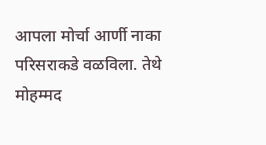आपला मोर्चा आर्णी नाका परिसराकडे वळविला. तेथे मोहम्मद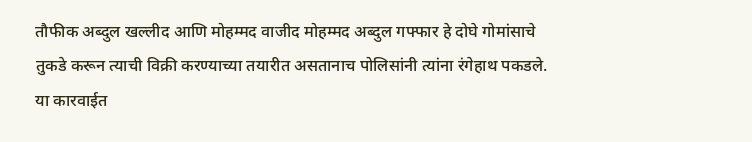तौफीक अब्दुल खल्लीद आणि मोहम्मद वाजीद मोहम्मद अब्दुल गफ्फार हे दोघे गोमांसाचे तुकडे करून त्याची विक्री करण्याच्या तयारीत असतानाच पोलिसांनी त्यांना रंगेहाथ पकडले. या कारवाईत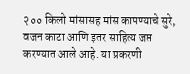२०० किलो मांसासह मांस कापण्याचे सुरे, वजन काटा आणि इतर साहित्य जप्त करण्यात आले आहे. या प्रकरणी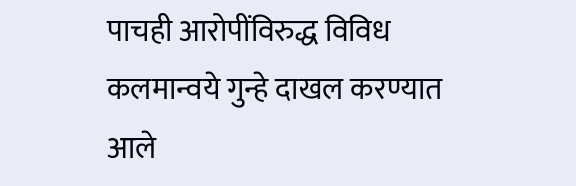पाचही आरोपींविरुद्ध विविध कलमान्वये गुन्हे दाखल करण्यात आले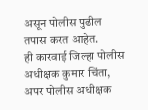असून पोलीस पुढील तपास करत आहेत.
ही कारवाई जिल्हा पोलीस अधीक्षक कुमार चिंता, अपर पोलीस अधीक्षक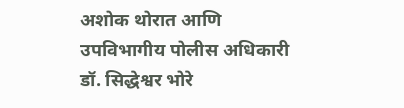अशोक थोरात आणि उपविभागीय पोलीस अधिकारी डॉ. सिद्धेश्वर भोरे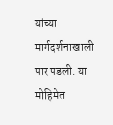यांच्या मार्गदर्शनाखाली पार पडली. या मोहिमेत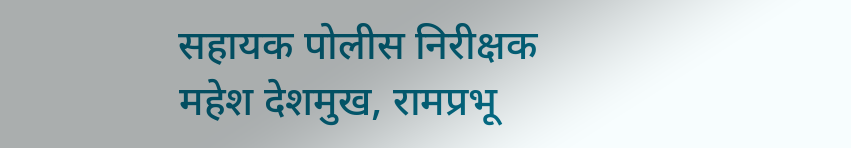सहायक पोलीस निरीक्षक महेश देशमुख, रामप्रभू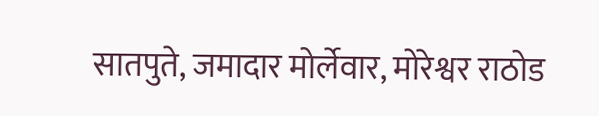सातपुते, जमादार मोर्लेवार, मोरेश्वर राठोड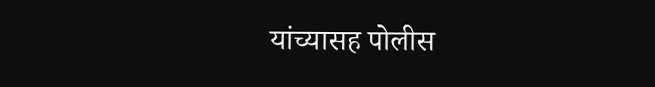यांच्यासह पोलीस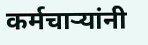कर्मचाऱ्यांनी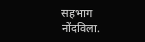सहभाग नोंदविला.